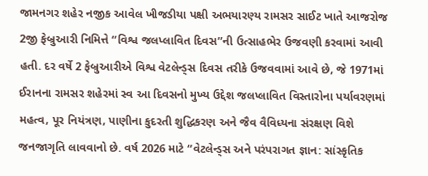જામનગર શહેર નજીક આવેલ ખીજડીયા પક્ષી અભયારણ્ય રામસર સાઈટ ખાતે આજરોજ 2જી ફેબ્રુઆરી નિમિત્તે “વિશ્વ જલપ્લાવિત દિવસ”ની ઉત્સાહભેર ઉજવણી કરવામાં આવી હતી. દર વર્ષે 2 ફેબ્રુઆરીએ વિશ્વ વેટલેન્ડ્સ દિવસ તરીકે ઉજવવામાં આવે છે, જે 1971માં ઈરાનના રામસર શહેરમાં સ્વ આ દિવસનો મુખ્ય ઉદ્દેશ જલપ્લાવિત વિસ્તારોના પર્યાવરણમાં મહત્વ, પૂર નિયંત્રણ, પાણીના કુદરતી શુદ્ધિકરણ અને જૈવ વૈવિધ્યના સંરક્ષણ વિશે જનજાગૃતિ લાવવાનો છે. વર્ષ 2026 માટે “વેટલેન્ડ્સ અને પરંપરાગત જ્ઞાન: સાંસ્કૃતિક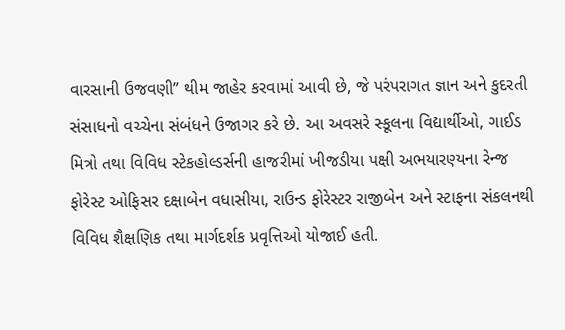વારસાની ઉજવણી” થીમ જાહેર કરવામાં આવી છે, જે પરંપરાગત જ્ઞાન અને કુદરતી સંસાધનો વચ્ચેના સંબંધને ઉજાગર કરે છે. આ અવસરે સ્કૂલના વિદ્યાર્થીઓ, ગાઈડ મિત્રો તથા વિવિધ સ્ટેકહોલ્ડર્સની હાજરીમાં ખીજડીયા પક્ષી અભયારણ્યના રેન્જ ફોરેસ્ટ ઓફિસર દક્ષાબેન વધાસીયા, રાઉન્ડ ફોરેસ્ટર રાજીબેન અને સ્ટાફના સંકલનથી વિવિધ શૈક્ષણિક તથા માર્ગદર્શક પ્રવૃત્તિઓ યોજાઈ હતી.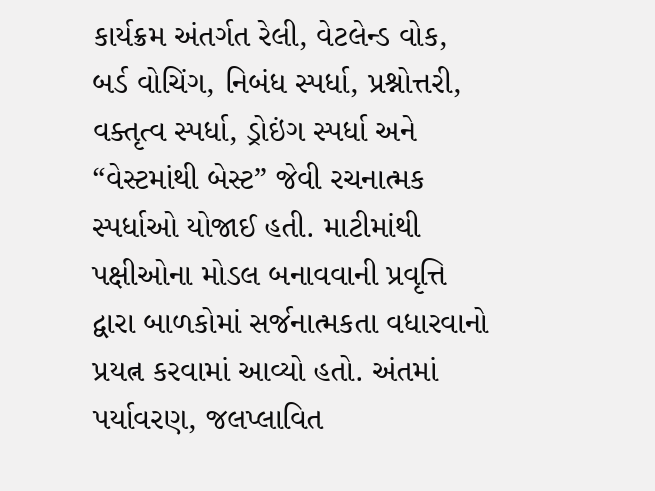કાર્યક્રમ અંતર્ગત રેલી, વેટલેન્ડ વોક, બર્ડ વોચિંગ, નિબંધ સ્પર્ધા, પ્રશ્નોત્તરી, વક્તૃત્વ સ્પર્ધા, ડ્રોઇંગ સ્પર્ધા અને “વેસ્ટમાંથી બેસ્ટ” જેવી રચનાત્મક સ્પર્ધાઓ યોજાઈ હતી. માટીમાંથી પક્ષીઓના મોડલ બનાવવાની પ્રવૃત્તિ દ્વારા બાળકોમાં સર્જનાત્મકતા વધારવાનો પ્રયત્ન કરવામાં આવ્યો હતો. અંતમાં પર્યાવરણ, જલપ્લાવિત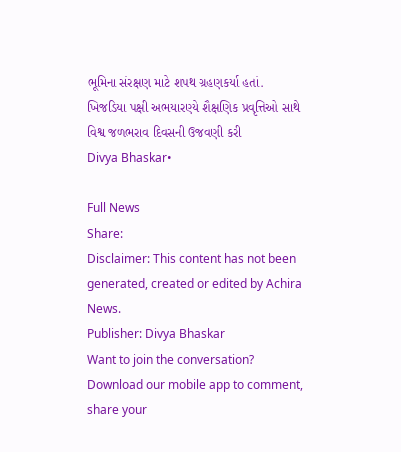ભૂમિના સંરક્ષણ માટે શપથ ગ્રહણકર્યા હતાં.
ખિજડિયા પક્ષી અભયારણ્યે શૈક્ષણિક પ્રવૃત્તિઓ સાથે વિશ્વ જળભરાવ દિવસની ઉજવણી કરી
Divya Bhaskar•

Full News
Share:
Disclaimer: This content has not been generated, created or edited by Achira News.
Publisher: Divya Bhaskar
Want to join the conversation?
Download our mobile app to comment, share your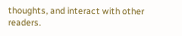thoughts, and interact with other readers.